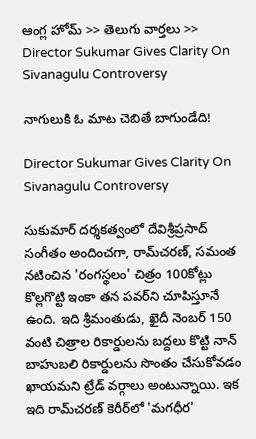ఆంగ్ల హోమ్ >> తెలుగు వార్తలు >> Director Sukumar Gives Clarity On Sivanagulu Controversy

నాగులుకి ఓ మాట చెబితే బాగుండేది!

Director Sukumar Gives Clarity On Sivanagulu Controversy

సుకుమార్‌ దర్శకత్వంలో దేవిశ్రీప్రసాద్‌ సంగీతం అందించగా, రామ్‌చరణ్‌, సమంత నటించిన 'రంగస్థలం' చిత్రం 100కోట్లు కొల్లగొట్టి ఇంకా తన పవర్‌ని చూపిస్తూనే ఉంది. ఇది శ్రీమంతుడు, ఖైదీ నెంబర్‌ 150 వంటి చిత్రాల రికార్డులను బద్దలు కొట్టి నాన్‌ బాహుబలి రికార్డులను సొంతం చేసుకోవడం ఖాయమని ట్రేడ్‌ వర్గాలు అంటున్నాయి. ఇక ఇది రామ్‌చరణ్‌ కెరీర్‌లో 'మగధీర'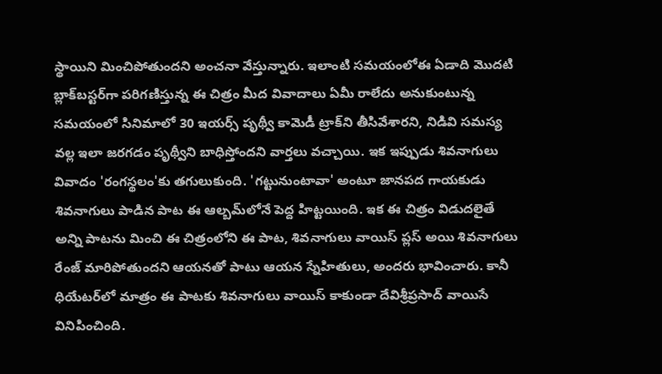స్థాయిని మించిపోతుందని అంచనా వేస్తున్నారు. ఇలాంటి సమయంలోఈ ఏడాది మొదటి బ్లాక్‌బస్టర్‌గా పరిగణిస్తున్న ఈ చిత్రం మీద వివాదాలు ఏమీ రాలేదు అనుకుంటున్న సమయంలో సినిమాలో 30 ఇయర్స్‌ పృథ్వీ కామెడీ ట్రాక్‌ని తీసివేశారని, నిడివి సమస్య వల్ల ఇలా జరగడం పృథ్వీని బాధిస్తోందని వార్తలు వచ్చాయి. ఇక ఇప్పుడు శివనాగులు వివాదం 'రంగస్థలం'కు తగులుకుంది. 'గట్టునుంటావా' అంటూ జానపద గాయకుడు శివనాగులు పాడిన పాట ఈ ఆల్బమ్‌లోనే పెద్ద హిట్టయింది. ఇక ఈ చిత్రం విడుదలైతే అన్ని పాటను మించి ఈ చిత్రంలోని ఈ పాట, శివనాగులు వాయిస్‌ ప్లస్‌ అయి శివనాగులు రేంజ్‌ మారిపోతుందని ఆయనతో పాటు ఆయన స్నేహితులు, అందరు భావించారు. కానీ ధియేటర్‌లో మాత్రం ఈ పాటకు శివనాగులు వాయిస్‌ కాకుండా దేవిశ్రీప్రసాద్‌ వాయిసే వినిపించింది.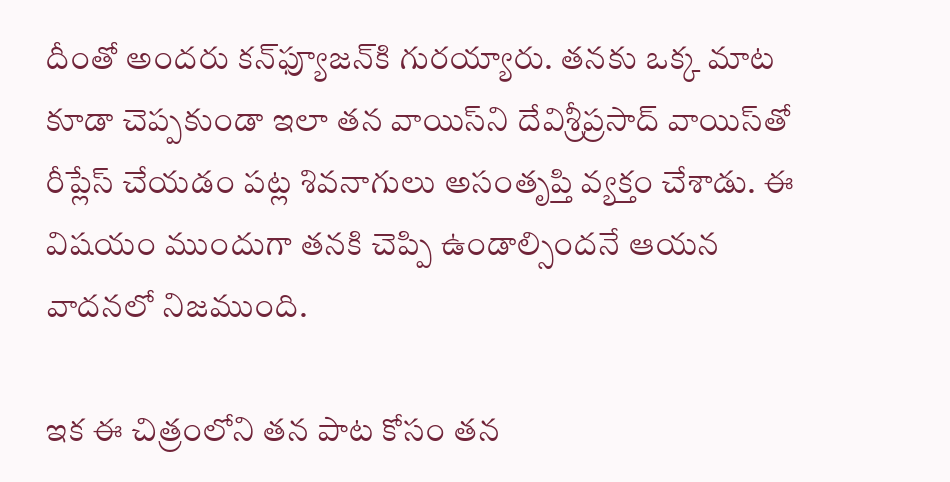దీంతో అందరు కన్‌ఫ్యూజన్‌కి గురయ్యారు. తనకు ఒక్క మాట కూడా చెప్పకుండా ఇలా తన వాయిస్‌ని దేవిశ్రీప్రసాద్‌ వాయిస్‌తో రీప్లేస్‌ చేయడం పట్ల శివనాగులు అసంతృప్తి వ్యక్తం చేశాడు. ఈ విషయం ముందుగా తనకి చెప్పి ఉండాల్సిందనే ఆయన వాదనలో నిజముంది.

ఇక ఈ చిత్రంలోని తన పాట కోసం తన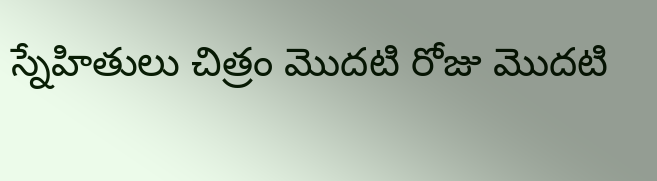స్నేహితులు చిత్రం మొదటి రోజు మొదటి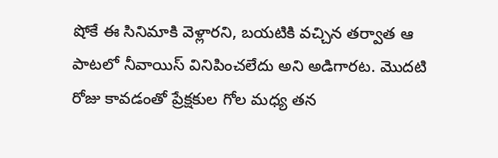షోకే ఈ సినిమాకి వెళ్లారని, బయటికి వచ్చిన తర్వాత ఆ పాటలో నీవాయిస్‌ వినిపించలేదు అని అడిగారట. మొదటి రోజు కావడంతో ప్రేక్షకుల గోల మధ్య తన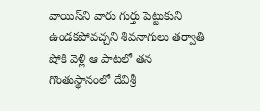వాయిస్‌ని వారు గుర్తు పెట్టుకుని ఉండకపోవచ్చని శివనాగులు తర్వాతి షోకి వెళ్లి ఆ పాటలో తన గొంతుస్థానంలో దేవిశ్రీ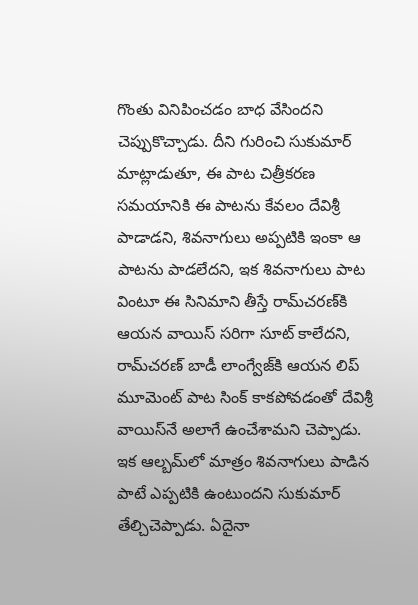గొంతు వినిపించడం బాధ వేసిందని చెప్పుకొచ్చాడు. దీని గురించి సుకుమార్‌ మాట్లాడుతూ, ఈ పాట చిత్రీకరణ సమయానికి ఈ పాటను కేవలం దేవిశ్రీ పాడాడని, శివనాగులు అప్పటికి ఇంకా ఆ పాటను పాడలేదని, ఇక శివనాగులు పాట వింటూ ఈ సినిమాని తీస్తే రామ్‌చరణ్‌కి ఆయన వాయిస్‌ సరిగా సూట్‌ కాలేదని, రామ్‌చరణ్‌ బాడీ లాంగ్వేజ్‌కి ఆయన లిప్‌ మూమెంట్‌ పాట సింక్‌ కాకపోవడంతో దేవిశ్రీ వాయిస్‌నే అలాగే ఉంచేశామని చెప్పాడు. ఇక ఆల్బమ్‌లో మాత్రం శివనాగులు పాడిన పాటే ఎప్పటికి ఉంటుందని సుకుమార్‌ తేల్చిచెప్పాడు. ఏదైనా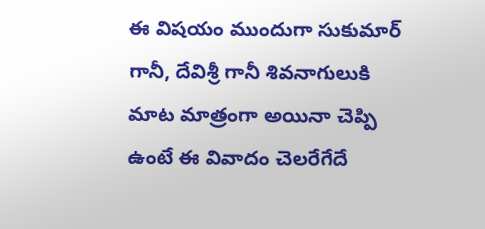ఈ విషయం ముందుగా సుకుమార్‌ గానీ, దేవిశ్రీ గానీ శివనాగులుకి మాట మాత్రంగా అయినా చెప్పి ఉంటే ఈ వివాదం చెలరేగేదే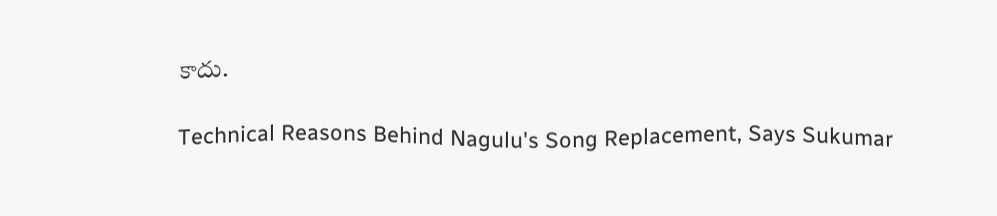కాదు.

Technical Reasons Behind Nagulu's Song Replacement, Says Sukumar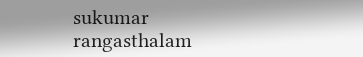sukumar
rangasthalam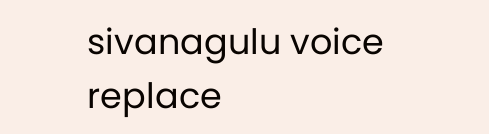sivanagulu voice
replace